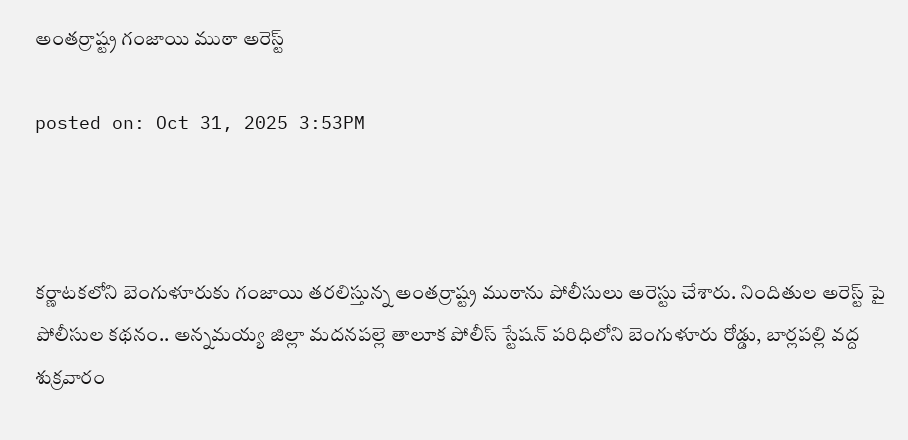అంతర్రాష్ట్ర గంజాయి ముఠా అరెస్ట్

posted on: Oct 31, 2025 3:53PM



కర్ణాటకలోని బెంగుళూరుకు గంజాయి తరలిస్తున్న అంతర్రాష్ట్ర ముఠాను పోలీసులు అరెస్టు చేశారు. నిందితుల అరెస్ట్ పై పోలీసుల కథనం.. అన్నమయ్య జిల్లా మదనపల్లె తాలూక పోలీస్ స్టేషన్ పరిధిలోని బెంగుళూరు రోడ్డు, బార్లపల్లి వద్ద శుక్రవారం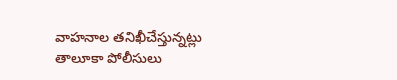వాహనాల తనిఖీచేస్తున్నట్లు తాలూకా పోలీసులు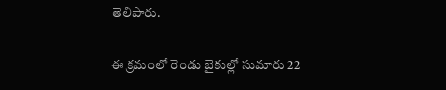తెలిపారు.

ఈ క్రమంలో రెండు బైకుల్లో సుమారు 22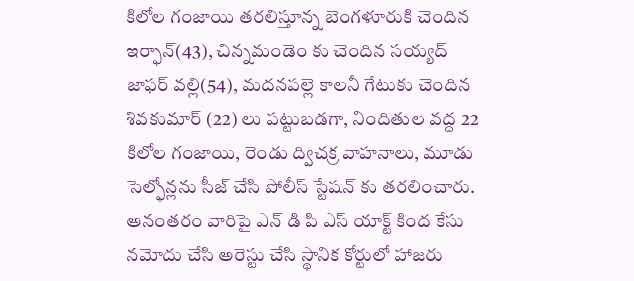కిలోల గంజాయి తరలిస్తూన్న బెంగళూరుకి చెందిన ఇర్ఫాన్(43), చిన్నమండెం కు చెందిన సయ్యద్ జాఫర్ వల్లి(54), మదనపల్లె కాలనీ గేటుకు చెందిన శివకుమార్ (22) లు పట్టుబడగా, నిందితుల వద్ద 22 కిలోల గంజాయి, రెండు ద్విచక్ర వాహనాలు, మూడు సెల్ఫోన్లను సీజ్ చేసి పోలీస్ స్టేషన్ కు తరలించారు.  అనంతరం వారిపై ఎన్ డి పి ఎస్ యాక్ట్ కింద కేసు నమోదు చేసి అరెస్టు చేసి స్థానిక కోర్టులో హాజరు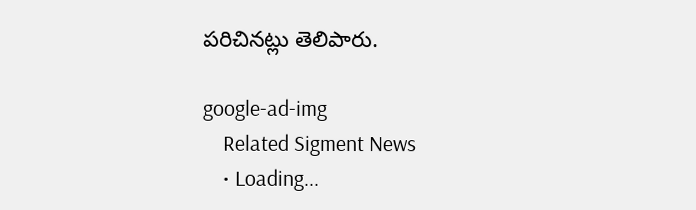పరిచినట్లు తెలిపారు.

google-ad-img
    Related Sigment News
    • Loading...